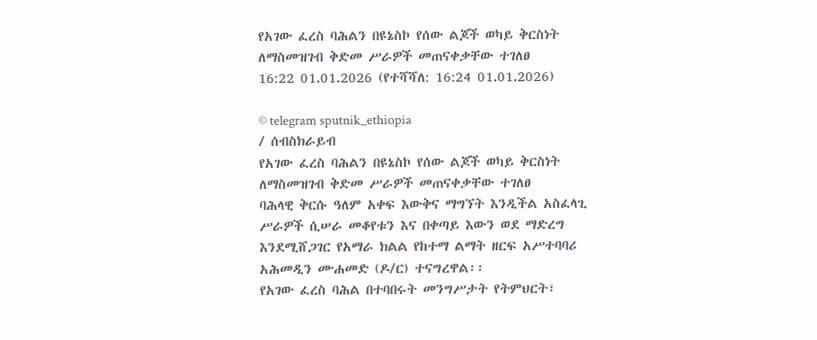የአገው ፈረስ ባሕልን በዩኔስኮ የሰው ልጆች ወካይ ቅርስነት ለማስመዝገብ ቅድመ ሥራዎች መጠናቀቃቸው ተገለፀ
16:22 01.01.2026 (የተሻሻለ: 16:24 01.01.2026)

© telegram sputnik_ethiopia
/ ሰብስክራይብ
የአገው ፈረስ ባሕልን በዩኔስኮ የሰው ልጆች ወካይ ቅርስነት ለማስመዝገብ ቅድመ ሥራዎች መጠናቀቃቸው ተገለፀ
ባሕላዊ ቅርሱ ዓለም አቀፍ እውቅና ማግኘት እንዲችል አስፈላጊ ሥራዎች ሲሠራ መቆየቱን እና በቀጣይ እውን ወደ ማድረግ እንደሚሸጋገር የአማራ ክልል የከተማ ልማት ዘርፍ አሥተባባሪ አሕመዲን ሙሐመድ (ዶ/ር) ተናግረዋል፡፡
የአገው ፈረስ ባሕል በተባበሩት መንግሥታት የትምህርት፣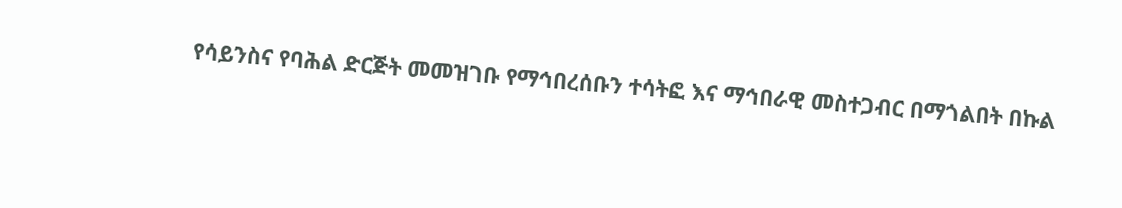የሳይንስና የባሕል ድርጅት መመዝገቡ የማኅበረሰቡን ተሳትፎ እና ማኅበራዊ መስተጋብር በማጎልበት በኩል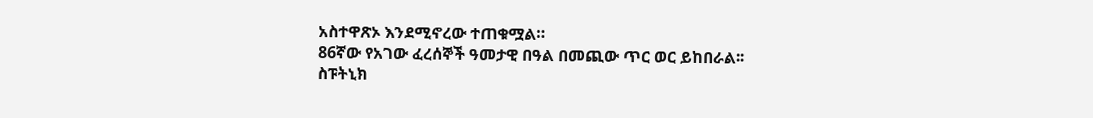አስተዋጽኦ እንደሚኖረው ተጠቁሟል።
86ኛው የአገው ፈረሰኞች ዓመታዊ በዓል በመጪው ጥር ወር ይከበራል፡፡
ስፑትኒክ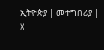ኢትዮጵያ | መተግበሪያ | X